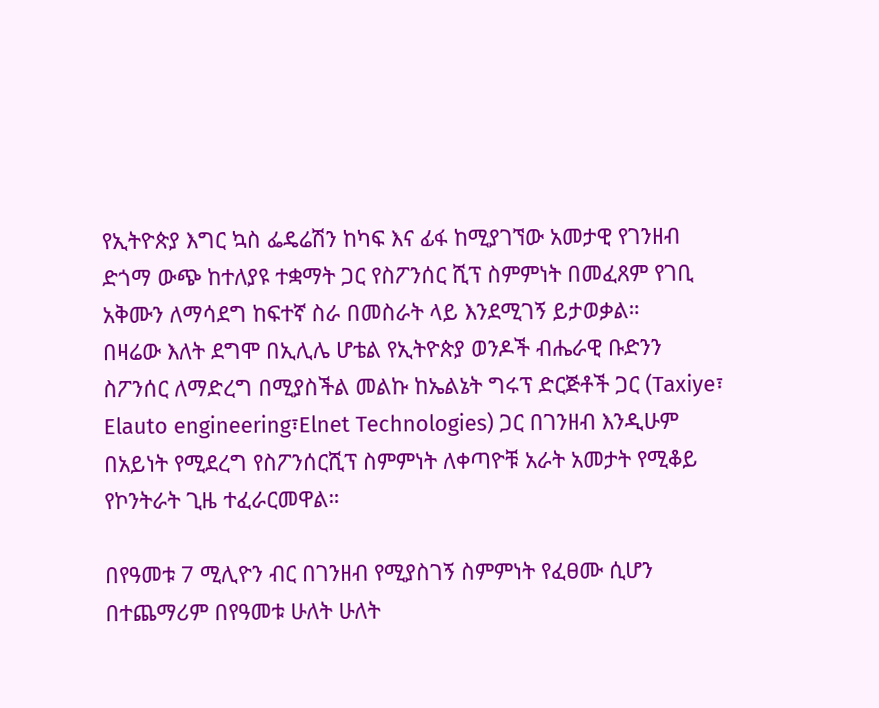የኢትዮጵያ እግር ኳስ ፌዴሬሽን ከካፍ እና ፊፋ ከሚያገኘው አመታዊ የገንዘብ ድጎማ ውጭ ከተለያዩ ተቋማት ጋር የስፖንሰር ሺፕ ስምምነት በመፈጸም የገቢ አቅሙን ለማሳደግ ከፍተኛ ስራ በመስራት ላይ እንደሚገኝ ይታወቃል።
በዛሬው እለት ደግሞ በኢሊሌ ሆቴል የኢትዮጵያ ወንዶች ብሔራዊ ቡድንን ስፖንሰር ለማድረግ በሚያስችል መልኩ ከኤልኔት ግሩፕ ድርጅቶች ጋር (Taxiye፣ Elauto engineering፣Elnet Technologies) ጋር በገንዘብ እንዲሁም በአይነት የሚደረግ የስፖንሰርሺፕ ስምምነት ለቀጣዮቹ አራት አመታት የሚቆይ የኮንትራት ጊዜ ተፈራርመዋል።

በየዓመቱ 7 ሚሊዮን ብር በገንዘብ የሚያስገኝ ስምምነት የፈፀሙ ሲሆን በተጨማሪም በየዓመቱ ሁለት ሁለት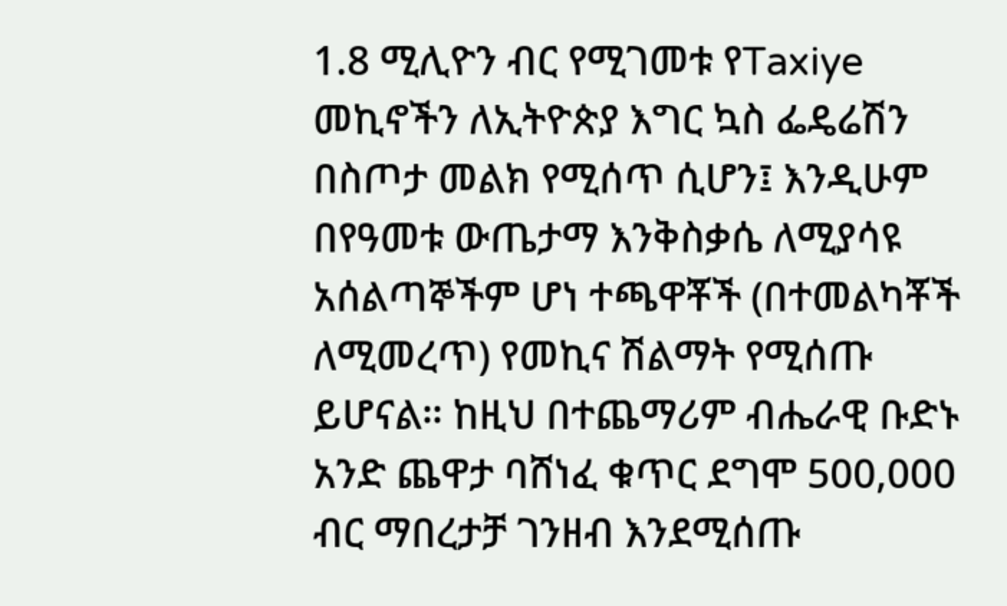1.8 ሚሊዮን ብር የሚገመቱ የTaxiye መኪኖችን ለኢትዮጵያ እግር ኳስ ፌዴሬሽን በስጦታ መልክ የሚሰጥ ሲሆን፤ እንዲሁም በየዓመቱ ውጤታማ እንቅስቃሴ ለሚያሳዩ አሰልጣኞችም ሆነ ተጫዋቾች (በተመልካቾች ለሚመረጥ) የመኪና ሽልማት የሚሰጡ ይሆናል። ከዚህ በተጨማሪም ብሔራዊ ቡድኑ አንድ ጨዋታ ባሸነፈ ቁጥር ደግሞ 500,000 ብር ማበረታቻ ገንዘብ እንደሚሰጡ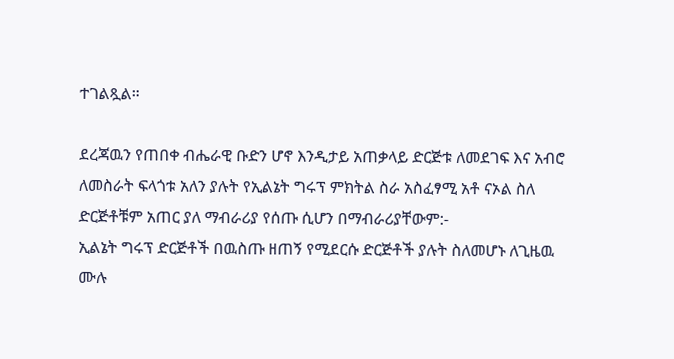ተገልጿል።

ደረጃዉን የጠበቀ ብሔራዊ ቡድን ሆኖ እንዲታይ አጠቃላይ ድርጅቱ ለመደገፍ እና አብሮ ለመስራት ፍላጎቱ አለን ያሉት የኢልኔት ግሩፕ ምክትል ስራ አስፈፃሚ አቶ ናኦል ስለ ድርጅቶቹም አጠር ያለ ማብራሪያ የሰጡ ሲሆን በማብራሪያቸውም:-
ኢልኔት ግሩፕ ድርጅቶች በዉስጡ ዘጠኝ የሚደርሱ ድርጅቶች ያሉት ስለመሆኑ ለጊዜዉ ሙሉ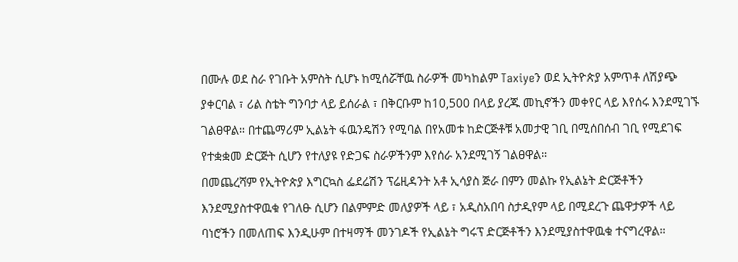በሙሉ ወደ ስራ የገቡት አምስት ሲሆኑ ከሚሰሯቸዉ ስራዎች መካከልም Taxiyeን ወደ ኢትዮጵያ አምጥቶ ለሽያጭ ያቀርባል ፣ ሪል ስቴት ግንባታ ላይ ይሰራል ፣ በቅርቡም ከ10,500 በላይ ያረጁ መኪኖችን መቀየር ላይ እየሰሩ እንደሚገኙ ገልፀዋል። በተጨማሪም ኢልኔት ፋዉንዴሽን የሚባል በየአመቱ ከድርጅቶቹ አመታዊ ገቢ በሚሰበሰብ ገቢ የሚደገፍ የተቋቋመ ድርጅት ሲሆን የተለያዩ የድጋፍ ስራዎችንም እየሰራ አንደሚገኝ ገልፀዋል።
በመጨረሻም የኢትዮጵያ እግርኳስ ፌደሬሽን ፕሬዚዳንት አቶ ኢሳያስ ጅራ በምን መልኩ የኢልኔት ድርጅቶችን እንደሚያስተዋዉቁ የገለፁ ሲሆን በልምምድ መለያዎች ላይ ፣ አዲስአበባ ስታዲየም ላይ በሚደረጉ ጨዋታዎች ላይ ባነሮችን በመለጠፍ እንዲሁም በተዛማች መንገዶች የኢልኔት ግሩፕ ድርጅቶችን እንደሚያስተዋዉቁ ተናግረዋል።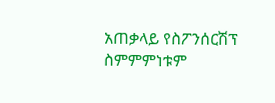አጠቃላይ የስፖንሰርሽፕ ስምምምነቱም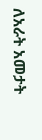ለአራት አመታት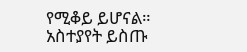የሚቆይ ይሆናል።
አስተያየት ይስጡ